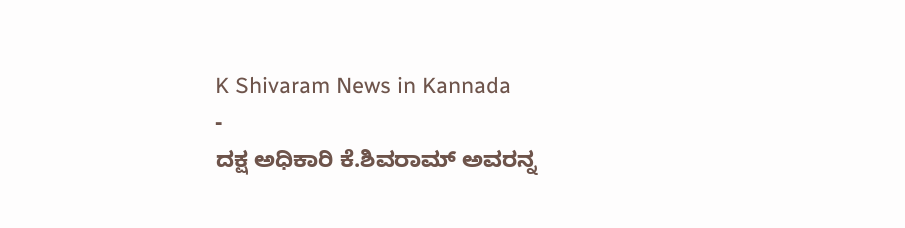K Shivaram News in Kannada
-
ದಕ್ಷ ಅಧಿಕಾರಿ ಕೆ.ಶಿವರಾಮ್ ಅವರನ್ನ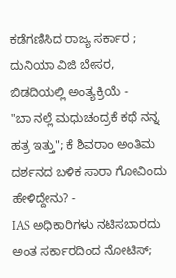ಕಡೆಗಣಿಸಿದ ರಾಜ್ಯ ಸರ್ಕಾರ ; ದುನಿಯಾ ವಿಜಿ ಬೇಸರ, ಬಿಡದಿಯಲ್ಲಿ ಅಂತ್ಯಕ್ರಿಯೆ -
"ಬಾ ನಲ್ಲೆ ಮಧುಚಂದ್ರಕೆ ಕಥೆ ನನ್ನ ಹತ್ರ ಇತ್ತು"; ಕೆ ಶಿವರಾಂ ಅಂತಿಮ ದರ್ಶನದ ಬಳಿಕ ಸಾರಾ ಗೋವಿಂದು ಹೇಳಿದ್ದೇನು? -
IAS ಅಧಿಕಾರಿಗಳು ನಟಿಸಬಾರದು ಅಂತ ಸರ್ಕಾರದಿಂದ ನೋಟಿಸ್;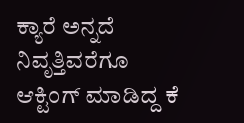ಕ್ಯಾರೆ ಅನ್ನದೆ ನಿವೃತ್ತಿವರೆಗೂ ಆಕ್ಟಿಂಗ್ ಮಾಡಿದ್ದ ಕೆ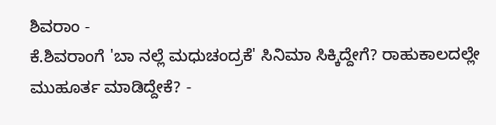ಶಿವರಾಂ -
ಕೆ.ಶಿವರಾಂಗೆ 'ಬಾ ನಲ್ಲೆ ಮಧುಚಂದ್ರಕೆ' ಸಿನಿಮಾ ಸಿಕ್ಕಿದ್ದೇಗೆ? ರಾಹುಕಾಲದಲ್ಲೇ ಮುಹೂರ್ತ ಮಾಡಿದ್ದೇಕೆ? -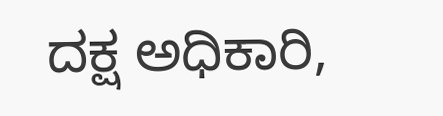ದಕ್ಷ ಅಧಿಕಾರಿ,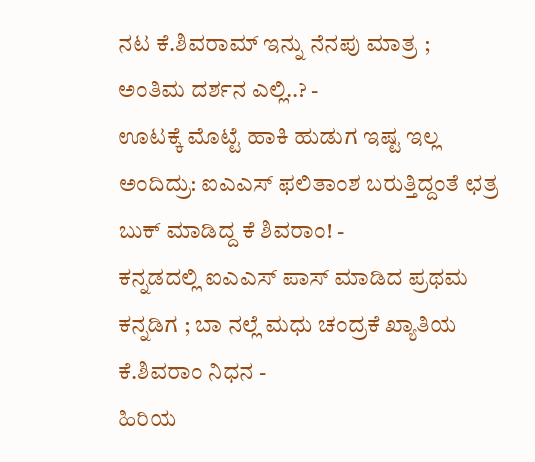ನಟ ಕೆ.ಶಿವರಾಮ್ ಇನ್ನು ನೆನಪು ಮಾತ್ರ ; ಅಂತಿಮ ದರ್ಶನ ಎಲ್ಲಿ..? -
ಊಟಕ್ಕೆ ಮೊಟ್ಟೆ ಹಾಕಿ ಹುಡುಗ ಇಷ್ಟ ಇಲ್ಲ ಅಂದಿದ್ರು: ಐಎಎಸ್ ಫಲಿತಾಂಶ ಬರುತ್ತಿದ್ದಂತೆ ಛತ್ರ ಬುಕ್ ಮಾಡಿದ್ದ ಕೆ ಶಿವರಾಂ! -
ಕನ್ನಡದಲ್ಲಿ ಐಎಎಸ್ ಪಾಸ್ ಮಾಡಿದ ಪ್ರಥಮ ಕನ್ನಡಿಗ ; ಬಾ ನಲ್ಲೆ ಮಧು ಚಂದ್ರಕೆ ಖ್ಯಾತಿಯ ಕೆ.ಶಿವರಾಂ ನಿಧನ -
ಹಿರಿಯ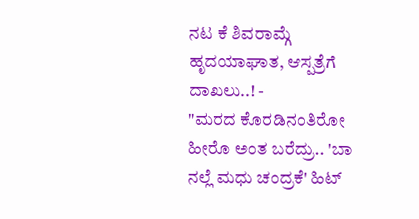ನಟ ಕೆ ಶಿವರಾಮ್ಗೆ ಹೃದಯಾಘಾತ, ಆಸ್ಪತ್ರೆಗೆ ದಾಖಲು..! -
"ಮರದ ಕೊರಡಿನಂತಿರೋ ಹೀರೊ ಅಂತ ಬರೆದ್ರು.. 'ಬಾ ನಲ್ಲೆ ಮಧು ಚಂದ್ರಕೆ' ಹಿಟ್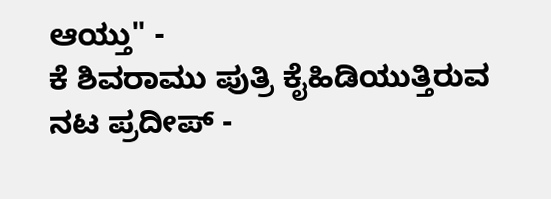ಆಯ್ತು" -
ಕೆ ಶಿವರಾಮು ಪುತ್ರಿ ಕೈಹಿಡಿಯುತ್ತಿರುವ ನಟ ಪ್ರದೀಪ್ -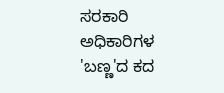ಸರಕಾರಿ ಅಧಿಕಾರಿಗಳ 'ಬಣ್ಣ'ದ ಕದ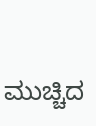ಮುಚ್ಚಿದ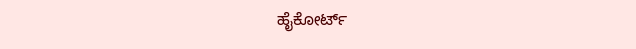ಹೈಕೋರ್ಟ್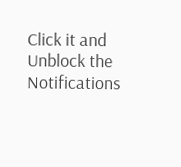Click it and Unblock the Notifications